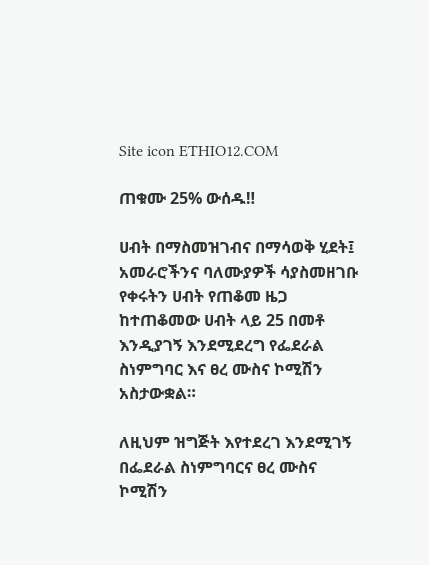Site icon ETHIO12.COM

ጠቁሙ 25% ውሰዱ‼

ሀብት በማስመዝገብና በማሳወቅ ሂደት፤ አመራሮችንና ባለሙያዎች ሳያስመዘገቡ የቀሩትን ሀብት የጠቆመ ዜጋ ከተጠቆመው ሀብት ላይ 25 በመቶ እንዲያገኝ እንደሚደረግ የፌደራል ስነምግባር እና ፀረ ሙስና ኮሚሽን አስታውቋል።

ለዚህም ዝግጅት እየተደረገ እንደሚገኝ በፌደራል ስነምግባርና ፀረ ሙስና ኮሚሽን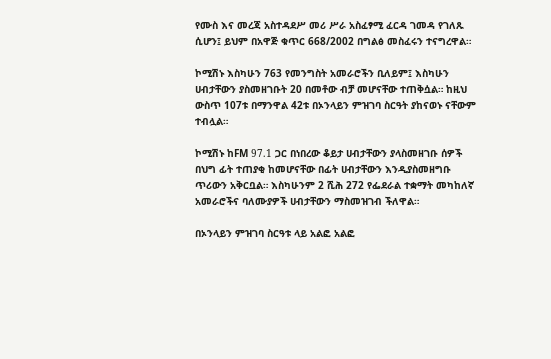የሙስ እና መረጃ አስተዳደሥ መሪ ሥራ አስፈፃሚ ፈርዳ ገመዳ የገለጹ ሲሆን፤ ይህም በአዋጅ ቁጥር 668/2002 በግልፅ መስፈሩን ተናግረዋል።

ኮሚሽኑ እስካሁን 763 የመንግስት አመራሮችን ቢለይም፤ እስካሁን ሀብታቸውን ያስመዘገቡት 20 በመቶው ብቻ መሆናቸው ተጠቅሷል። ከዚህ ውስጥ 107ቱ በማንዋል 42ቱ በኦንላይን ምዝገባ ስርዓት ያከናወኑ ናቸውም ተብሏል።

ኮሚሽኑ ከFM 97.1 ጋር በነበረው ቆይታ ሀብታቸውን ያላስመዘገቡ ሰዎች በህግ ፊት ተጠያቂ ከመሆናቸው በፊት ሀብታቸውን እንዲያስመዘግቡ ጥሪውን አቅርቧል። እስካሁንም 2 ሺሕ 272 የፌደራል ተቋማት መካከለኛ አመራሮችና ባለሙያዎች ሀብታቸውን ማስመዝገብ ችለዋል።

በኦንላይን ምዝገባ ስርዓቱ ላይ አልፎ አልፎ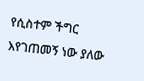የሲስተም ችግር እየገጠመኝ ነው ያለው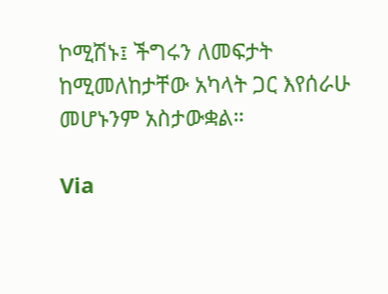ኮሚሽኑ፤ ችግሩን ለመፍታት ከሚመለከታቸው አካላት ጋር እየሰራሁ መሆኑንም አስታውቋል።

Via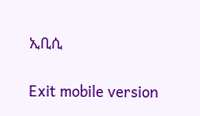ኢቢሲ

Exit mobile version